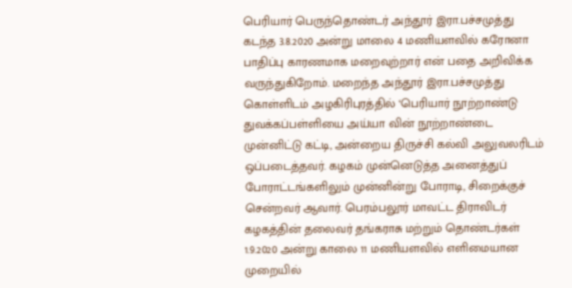பெரியார் பெருந்தொண்டர் அந்தூர் இரா.பச்சமுத்து கடந்த 3.8.2020 அன்று மாலை 4 மணியளவில் கரோனா பாதிப்பு காரணமாக மறைவுற்றார் என் பதை அறிவிக்க வருந்துகிறோம். மறைந்த அந்தூர் இரா.பச்சமுத்து கொள்ளிடம் அழகிரிபுரத்தில் ‘பெரியார் நூற்றாண்டு துவக்கப்பள்ளியை அய்யா வின் நூற்றாண்டை முன்னிட்டு கட்டி, அன்றைய திருச்சி கல்வி அலுவலரிடம் ஒப்படைத்தவர். கழகம் முன்னெடுத்த அனைத்துப் போராட்டங்களிலும் முன்னின்று போராடி, சிறைக்குச் சென்றவர் ஆவார். பெரம்பலூர் மாவட்ட திராவிடர் கழகத்தின் தலைவர் தங்கராசு மற்றும் தொண்டர்கள் 1.9.2020 அன்று காலை 11 மணியளவில் எளிமையான முறையில்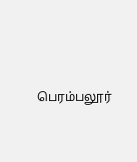பெரம்பலூர்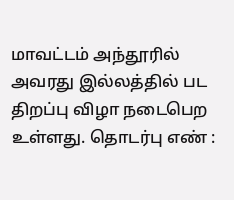மாவட்டம் அந்தூரில் அவரது இல்லத்தில் பட திறப்பு விழா நடைபெற உள்ளது. தொடர்பு எண் :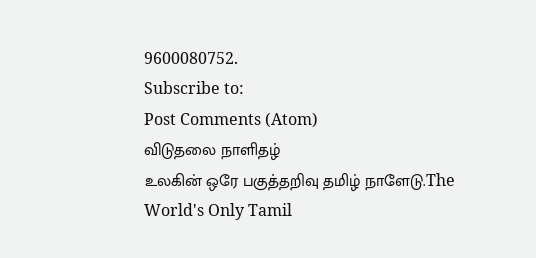9600080752.
Subscribe to:
Post Comments (Atom)
விடுதலை நாளிதழ்
உலகின் ஒரே பகுத்தறிவு தமிழ் நாளேடு.The World's Only Tamil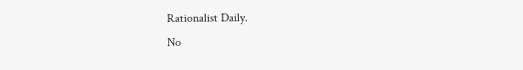Rationalist Daily.
No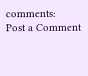comments:
Post a Comment